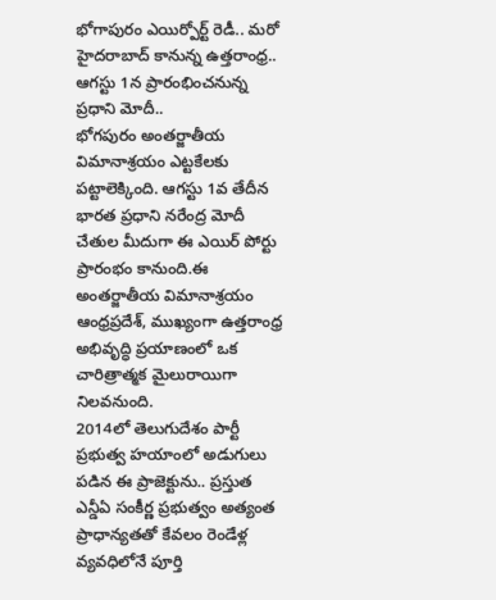భోగాపురం ఎయిర్పోర్ట్ రెడీ.. మరో హైదరాబాద్ కానున్న ఉత్తరాంధ్ర.. ఆగస్టు 1న ప్రారంభించనున్న ప్రధాని మోదీ..
భోగపురం అంతర్జాతీయ విమానాశ్రయం ఎట్టకేలకు పట్టాలెక్కింది. ఆగస్టు 1వ తేదీన భారత ప్రధాని నరేంద్ర మోదీ చేతుల మీదుగా ఈ ఎయిర్ పోర్టు ప్రారంభం కానుంది.ఈ అంతర్జాతీయ విమానాశ్రయం ఆంధ్రప్రదేశ్, ముఖ్యంగా ఉత్తరాంధ్ర అభివృద్ధి ప్రయాణంలో ఒక చారిత్రాత్మక మైలురాయిగా నిలవనుంది.
2014లో తెలుగుదేశం పార్టీ ప్రభుత్వ హయాంలో అడుగులు పడిన ఈ ప్రాజెక్టును.. ప్రస్తుత ఎన్డీఏ సంకీర్ణ ప్రభుత్వం అత్యంత ప్రాధాన్యతతో కేవలం రెండేళ్ల వ్యవధిలోనే పూర్తి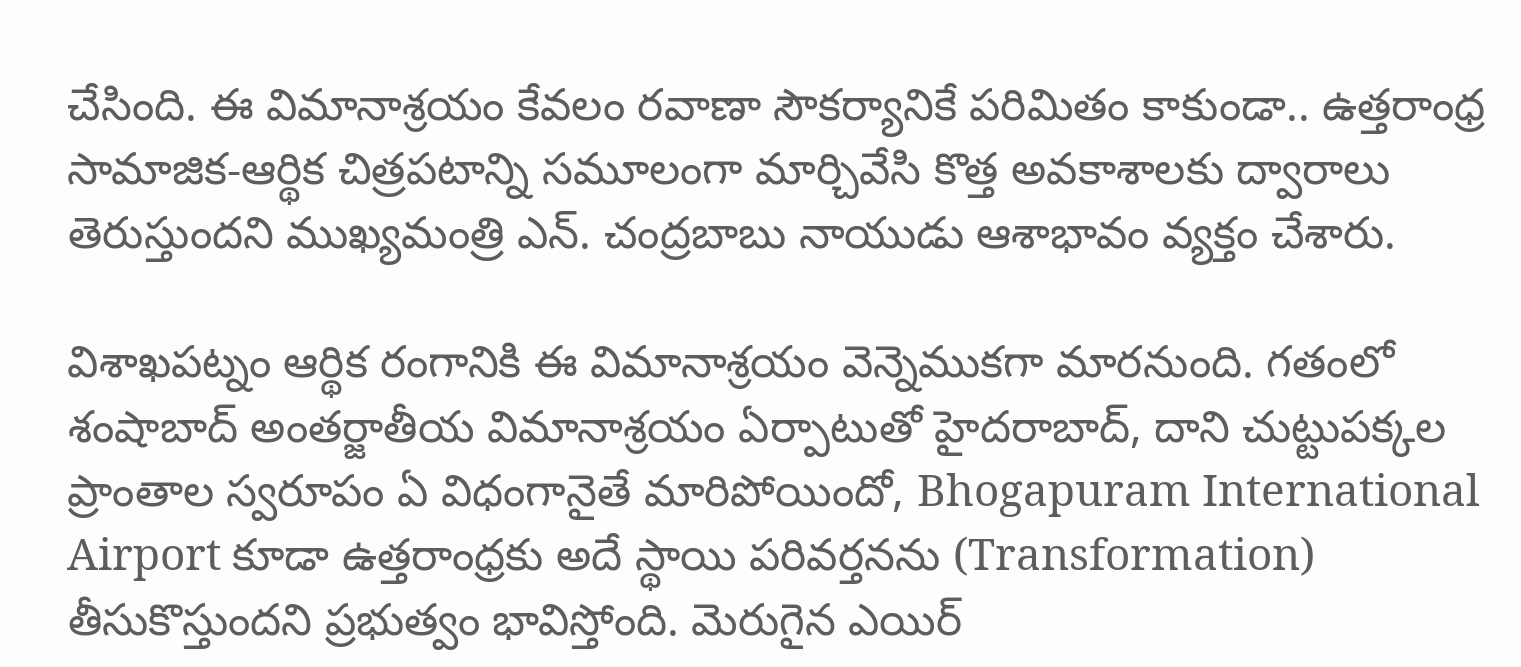చేసింది. ఈ విమానాశ్రయం కేవలం రవాణా సౌకర్యానికే పరిమితం కాకుండా.. ఉత్తరాంధ్ర సామాజిక-ఆర్థిక చిత్రపటాన్ని సమూలంగా మార్చివేసి కొత్త అవకాశాలకు ద్వారాలు తెరుస్తుందని ముఖ్యమంత్రి ఎన్. చంద్రబాబు నాయుడు ఆశాభావం వ్యక్తం చేశారు.

విశాఖపట్నం ఆర్థిక రంగానికి ఈ విమానాశ్రయం వెన్నెముకగా మారనుంది. గతంలో శంషాబాద్ అంతర్జాతీయ విమానాశ్రయం ఏర్పాటుతో హైదరాబాద్, దాని చుట్టుపక్కల ప్రాంతాల స్వరూపం ఏ విధంగానైతే మారిపోయిందో, Bhogapuram International Airport కూడా ఉత్తరాంధ్రకు అదే స్థాయి పరివర్తనను (Transformation) తీసుకొస్తుందని ప్రభుత్వం భావిస్తోంది. మెరుగైన ఎయిర్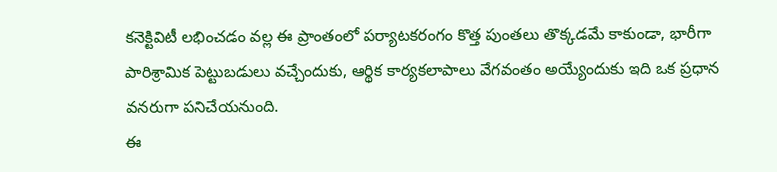కనెక్టివిటీ లభించడం వల్ల ఈ ప్రాంతంలో పర్యాటకరంగం కొత్త పుంతలు తొక్కడమే కాకుండా, భారీగా పారిశ్రామిక పెట్టుబడులు వచ్చేందుకు, ఆర్థిక కార్యకలాపాలు వేగవంతం అయ్యేందుకు ఇది ఒక ప్రధాన వనరుగా పనిచేయనుంది.
ఈ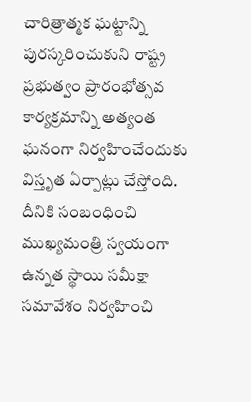చారిత్రాత్మక ఘట్టాన్ని పురస్కరించుకుని రాష్ట్ర ప్రభుత్వం ప్రారంభోత్సవ కార్యక్రమాన్ని అత్యంత ఘనంగా నిర్వహించేందుకు విస్తృత ఏర్పాట్లు చేస్తోంది. దీనికి సంబంధించి ముఖ్యమంత్రి స్వయంగా ఉన్నత స్థాయి సమీక్షా సమావేశం నిర్వహించి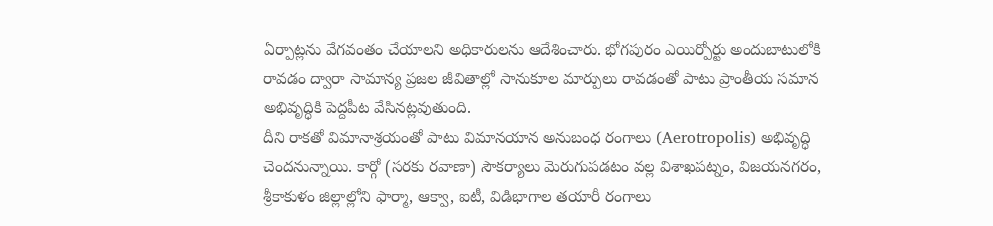ఏర్పాట్లను వేగవంతం చేయాలని అధికారులను ఆదేశించారు. భోగపురం ఎయిర్పోర్టు అందుబాటులోకి రావడం ద్వారా సామాన్య ప్రజల జీవితాల్లో సానుకూల మార్పులు రావడంతో పాటు ప్రాంతీయ సమాన అభివృద్ధికి పెద్దపీట వేసినట్లవుతుంది.
దీని రాకతో విమానాశ్రయంతో పాటు విమానయాన అనుబంధ రంగాలు (Aerotropolis) అభివృద్ధి చెందనున్నాయి. కార్గో (సరకు రవాణా) సౌకర్యాలు మెరుగుపడటం వల్ల విశాఖపట్నం, విజయనగరం, శ్రీకాకుళం జిల్లాల్లోని ఫార్మా, ఆక్వా, ఐటీ, విడిభాగాల తయారీ రంగాలు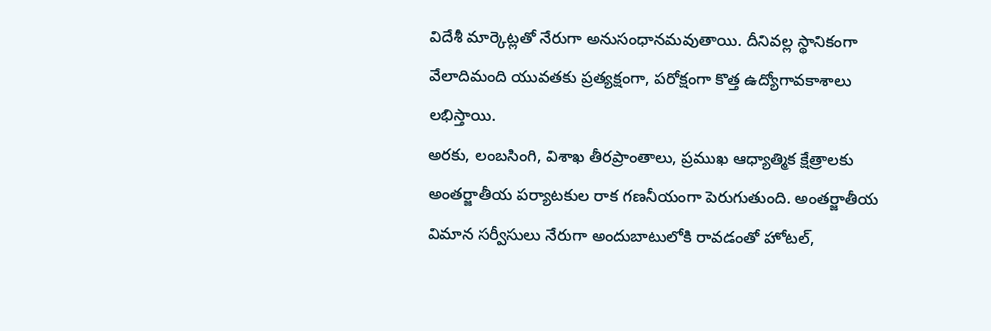విదేశీ మార్కెట్లతో నేరుగా అనుసంధానమవుతాయి. దీనివల్ల స్థానికంగా వేలాదిమంది యువతకు ప్రత్యక్షంగా, పరోక్షంగా కొత్త ఉద్యోగావకాశాలు లభిస్తాయి.
అరకు, లంబసింగి, విశాఖ తీరప్రాంతాలు, ప్రముఖ ఆధ్యాత్మిక క్షేత్రాలకు అంతర్జాతీయ పర్యాటకుల రాక గణనీయంగా పెరుగుతుంది. అంతర్జాతీయ విమాన సర్వీసులు నేరుగా అందుబాటులోకి రావడంతో హోటల్,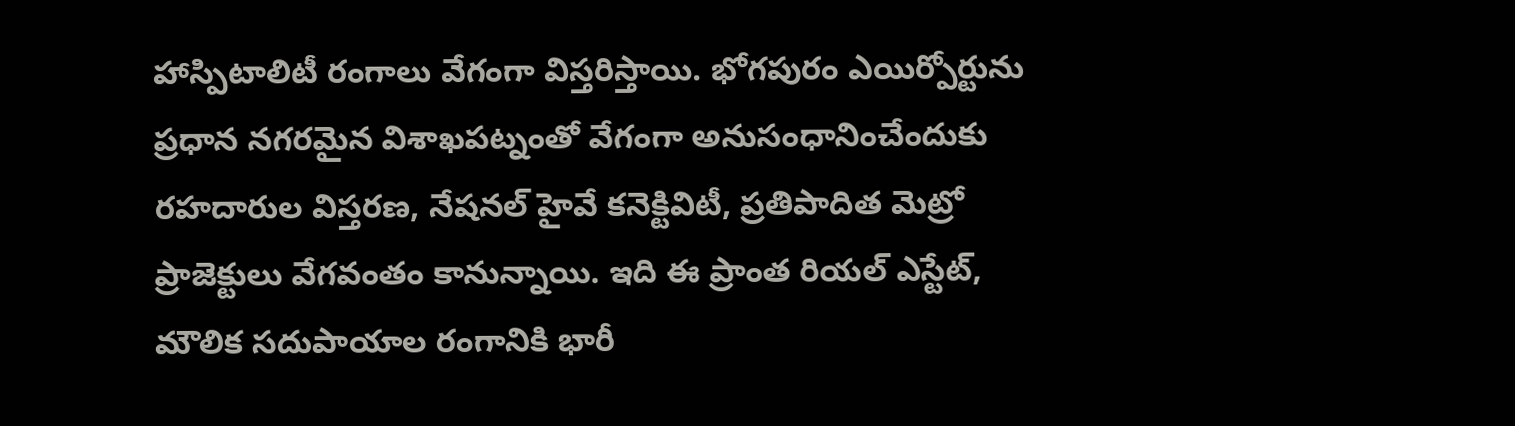హాస్పిటాలిటీ రంగాలు వేగంగా విస్తరిస్తాయి. భోగపురం ఎయిర్పోర్టును ప్రధాన నగరమైన విశాఖపట్నంతో వేగంగా అనుసంధానించేందుకు రహదారుల విస్తరణ, నేషనల్ హైవే కనెక్టివిటీ, ప్రతిపాదిత మెట్రో ప్రాజెక్టులు వేగవంతం కానున్నాయి. ఇది ఈ ప్రాంత రియల్ ఎస్టేట్, మౌలిక సదుపాయాల రంగానికి భారీ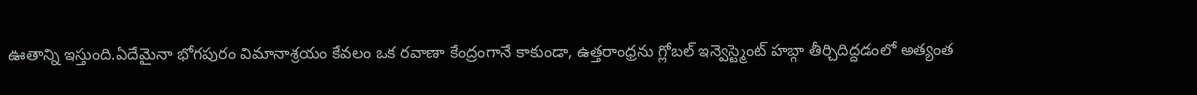ఊతాన్ని ఇస్తుంది.ఏదేమైనా భోగపురం విమానాశ్రయం కేవలం ఒక రవాణా కేంద్రంగానే కాకుండా, ఉత్తరాంధ్రను గ్లోబల్ ఇన్వెస్ట్మెంట్ హబ్గా తీర్చిదిద్దడంలో అత్యంత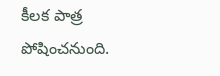కీలక పాత్ర పోషించనుంది.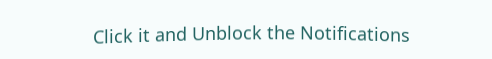Click it and Unblock the Notifications